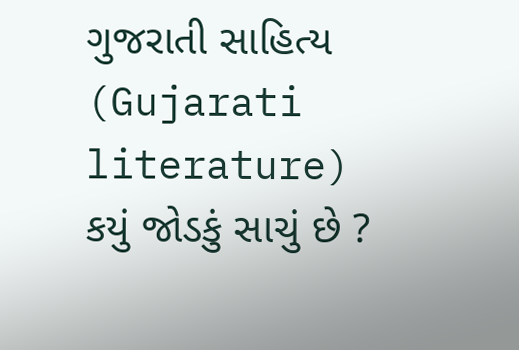ગુજરાતી સાહિત્ય (Gujarati literature) કયું જોડકું સાચું છે ?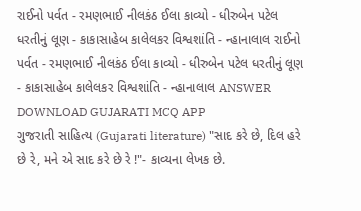રાઈનો પર્વત - રમણભાઈ નીલકંઠ ઈલા કાવ્યો - ધીરુબેન પટેલ ધરતીનું લૂણ - કાકાસાહેબ કાલેલકર વિશ્વશાંતિ - ન્હાનાલાલ રાઈનો પર્વત - રમણભાઈ નીલકંઠ ઈલા કાવ્યો - ધીરુબેન પટેલ ધરતીનું લૂણ - કાકાસાહેબ કાલેલકર વિશ્વશાંતિ - ન્હાનાલાલ ANSWER DOWNLOAD GUJARATI MCQ APP
ગુજરાતી સાહિત્ય (Gujarati literature) "સાદ કરે છે, દિલ હરે છે રે, મને એ સાદ કરે છે રે !"- કાવ્યના લેખક છે.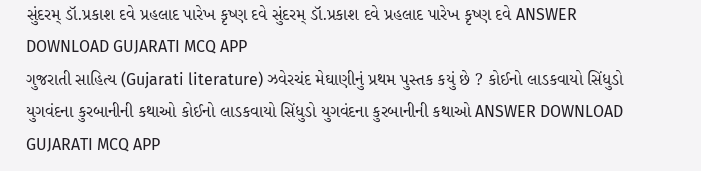સુંદરમ્ ડૉ.પ્રકાશ દવે પ્રહલાદ પારેખ કૃષ્ણ દવે સુંદરમ્ ડૉ.પ્રકાશ દવે પ્રહલાદ પારેખ કૃષ્ણ દવે ANSWER DOWNLOAD GUJARATI MCQ APP
ગુજરાતી સાહિત્ય (Gujarati literature) ઝવેરચંદ મેઘાણીનું પ્રથમ પુસ્તક કયું છે ? કોઈનો લાડકવાયો સિંધુડો યુગવંદના કુરબાનીની કથાઓ કોઈનો લાડકવાયો સિંધુડો યુગવંદના કુરબાનીની કથાઓ ANSWER DOWNLOAD GUJARATI MCQ APP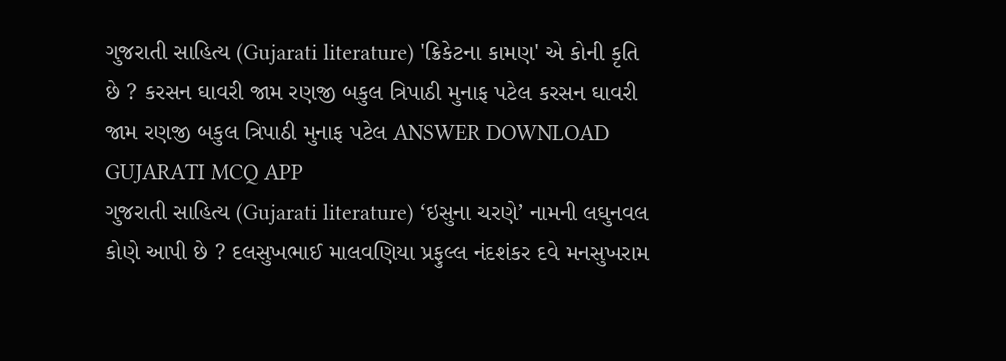ગુજરાતી સાહિત્ય (Gujarati literature) 'ક્રિકેટના કામણ' એ કોની કૃતિ છે ? કરસન ઘાવરી જામ રણજી બકુલ ત્રિપાઠી મુનાફ પટેલ કરસન ઘાવરી જામ રણજી બકુલ ત્રિપાઠી મુનાફ પટેલ ANSWER DOWNLOAD GUJARATI MCQ APP
ગુજરાતી સાહિત્ય (Gujarati literature) ‘ઇસુના ચરણે’ નામની લઘુનવલ કોણે આપી છે ? દલસુખભાઈ માલવણિયા પ્રફુલ્લ નંદશંકર દવે મનસુખરામ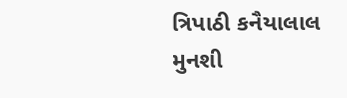ત્રિપાઠી કનૈયાલાલ મુનશી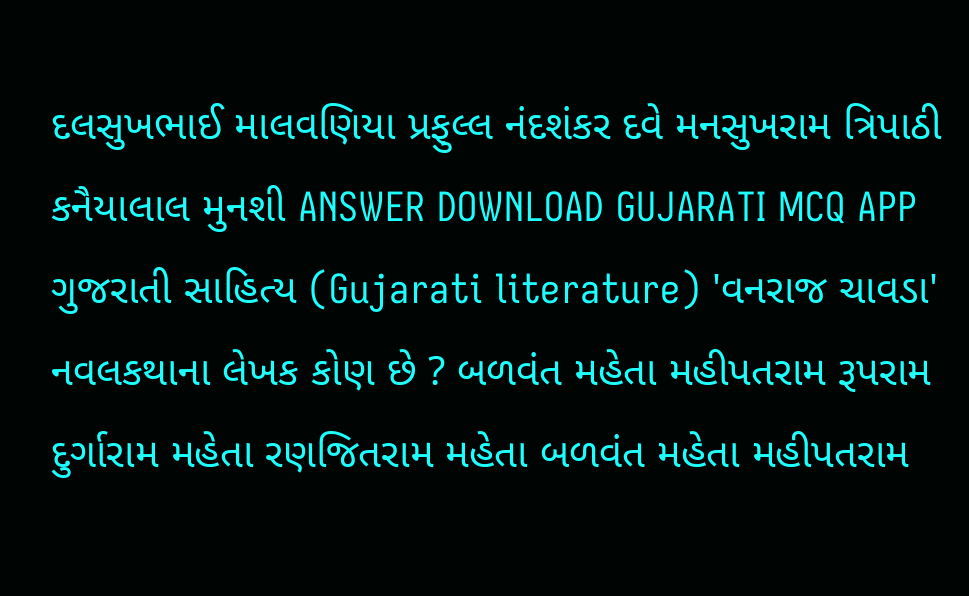દલસુખભાઈ માલવણિયા પ્રફુલ્લ નંદશંકર દવે મનસુખરામ ત્રિપાઠી કનૈયાલાલ મુનશી ANSWER DOWNLOAD GUJARATI MCQ APP
ગુજરાતી સાહિત્ય (Gujarati literature) 'વનરાજ ચાવડા' નવલકથાના લેખક કોણ છે ? બળવંત મહેતા મહીપતરામ રૂપરામ દુર્ગારામ મહેતા રણજિતરામ મહેતા બળવંત મહેતા મહીપતરામ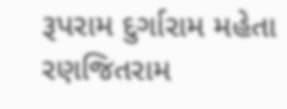રૂપરામ દુર્ગારામ મહેતા રણજિતરામ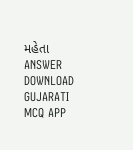મહેતા ANSWER DOWNLOAD GUJARATI MCQ APP